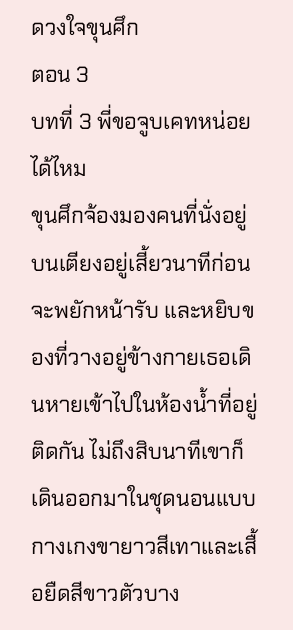ดวงใจขุนศึก
ตอน 3
บทที่ 3 พี่ขอจูบเคทหน่อยได้ไหม
ขุนศึกจ้องมองคนที่นั่งอยู่บนเตียงอยู่เสี้ยวนาทีก่อนจะพยักหน้ารับ และหยิบของที่วางอยู่ข้างกายเธอเดินหายเข้าไปในห้องน้ำที่อยู่ติดกัน ไม่ถึงสิบนาทีเขาก็เดินออกมาในชุดนอนแบบกางเกงขายาวสีเทาและเสื้อยืดสีขาวตัวบาง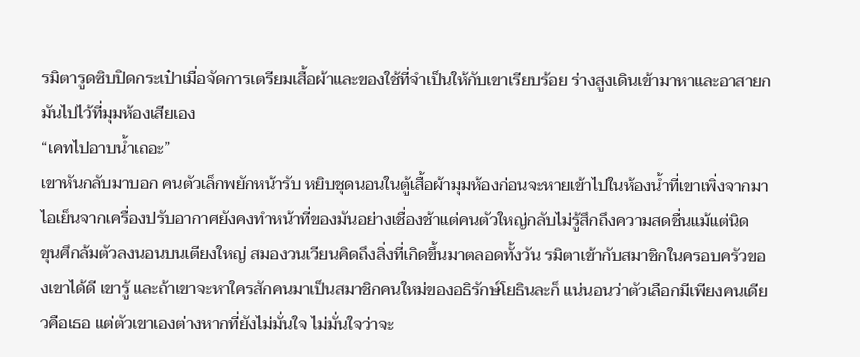รมิตารูดซิบปิดกระเป๋าเมื่อจัดการเตรียมเสื้อผ้าและของใช้ที่จำเป็นให้กับเขาเรียบร้อย ร่างสูงเดินเข้ามาหาและอาสายกมันไปไว้ที่มุมห้องเสียเอง
“เคทไปอาบน้ำเถอะ”
เขาหันกลับมาบอก คนตัวเล็กพยักหน้ารับ หยิบชุดนอนในตู้เสื้อผ้ามุมห้องก่อนจะหายเข้าไปในห้องน้ำที่เขาเพิ่งจากมา ไอเย็นจากเครื่องปรับอากาศยังคงทำหน้าที่ของมันอย่างเชื่องช้าแต่คนตัวใหญ่กลับไม่รู้สึกถึงความสดชื่นแม้แต่นิด
ขุนศึกล้มตัวลงนอนบนเตียงใหญ่ สมองวนเวียนคิดถึงสิ่งที่เกิดขึ้นมาตลอดทั้งวัน รมิตาเข้ากับสมาชิกในครอบครัวของเขาได้ดี เขารู้ และถ้าเขาจะหาใครสักคนมาเป็นสมาชิกคนใหม่ของอธิรักษ์โยธินละก็ แน่นอนว่าตัวเลือกมีเพียงคนเดียวคือเธอ แต่ตัวเขาเองต่างหากที่ยังไม่มั่นใจ ไม่มั่นใจว่าจะ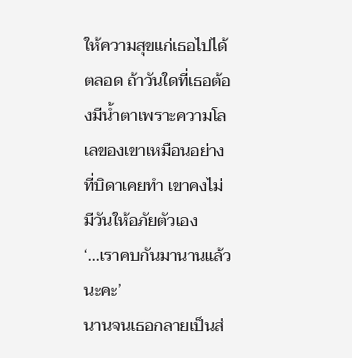ให้ความสุขแก่เธอไปได้ตลอด ถ้าวันใดที่เธอต้องมีน้ำตาเพราะความโลเลของเขาเหมือนอย่างที่บิดาเคยทำ เขาคงไม่มีวันให้อภัยตัวเอง
‘...เราคบกันมานานแล้วนะคะ’
นานจนเธอกลายเป็นส่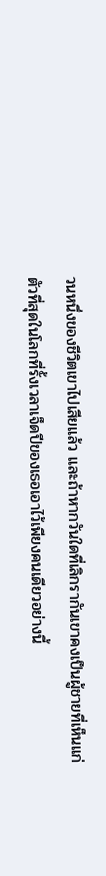วนหนึ่งของชีวิตเขาไปเสียแล้ว และถ้าหากวันใดที่เลิกรากันเขาคงเป็นผู้ชายที่เห็นแก่ตัวที่สุดในโลกที่รั้งเวลาเจ็ดปีของเธอเอาไว้เพียงคนเดียวอย่างนี้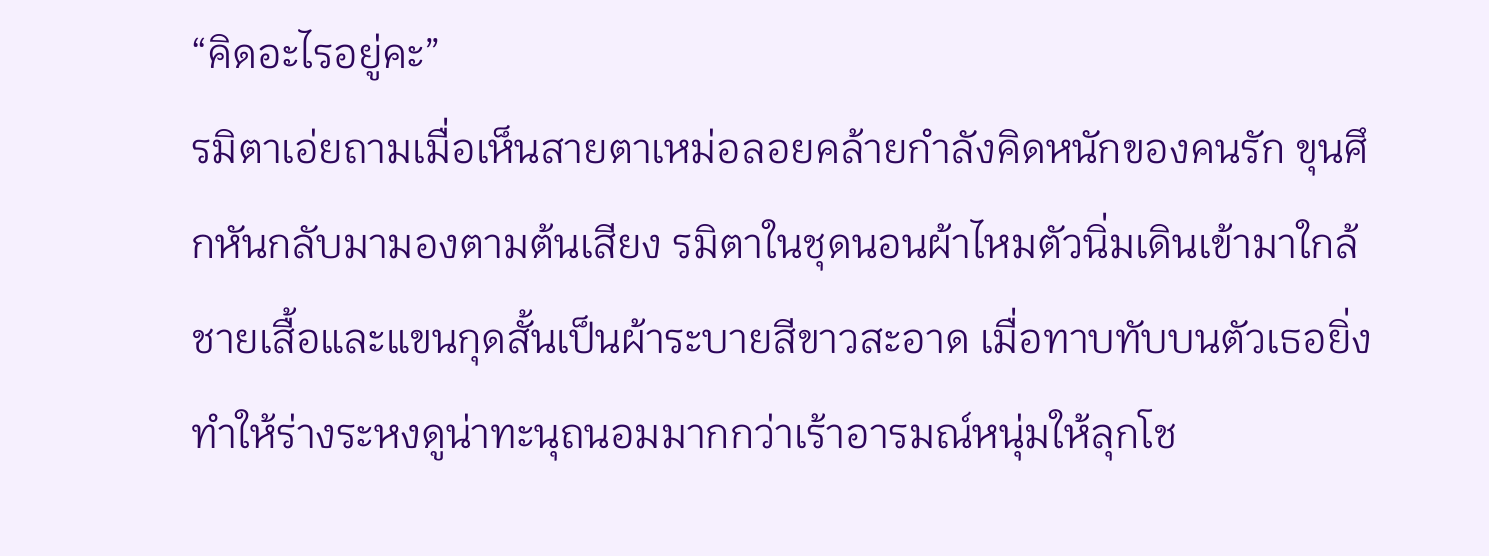“คิดอะไรอยู่คะ”
รมิตาเอ่ยถามเมื่อเห็นสายตาเหม่อลอยคล้ายกำลังคิดหนักของคนรัก ขุนศึกหันกลับมามองตามต้นเสียง รมิตาในชุดนอนผ้าไหมตัวนิ่มเดินเข้ามาใกล้ ชายเสื้อและแขนกุดสั้นเป็นผ้าระบายสีขาวสะอาด เมื่อทาบทับบนตัวเธอยิ่งทำให้ร่างระหงดูน่าทะนุถนอมมากกว่าเร้าอารมณ์หนุ่มให้ลุกโช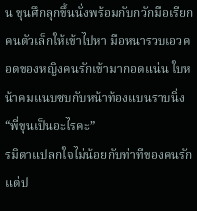น ขุนศึกลุกขึ้นนั่งพร้อมกับกวักมือเรียกคนตัวเล็กให้เข้าไปหา มือหนารวบเอวคอดของหญิงคนรักเข้ามากอดแน่น ใบหน้าคมแนบซบกับหน้าท้องแบนราบนิ่ง
“พี่ขุนเป็นอะไรคะ”
รมิตาแปลกใจไม่น้อยกับท่าทีของคนรัก แต่ป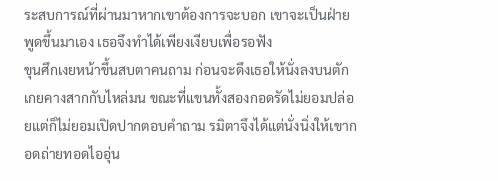ระสบการณ์ที่ผ่านมาหากเขาต้องการจะบอก เขาจะเป็นฝ่ายพูดขึ้นมาเอง เธอจึงทำได้เพียงเงียบเพื่อรอฟัง
ขุนศึกเงยหน้าขึ้นสบตาคนถาม ก่อนจะดึงเธอให้นั่งลงบนตัก เกยคางสากกับไหล่มน ขณะที่แขนทั้งสองกอดรัดไม่ยอมปล่อยแต่ก็ไม่ยอมเปิดปากตอบคำถาม รมิตาจึงได้แต่นั่งนิ่งให้เขากอดถ่ายทอดไออุ่น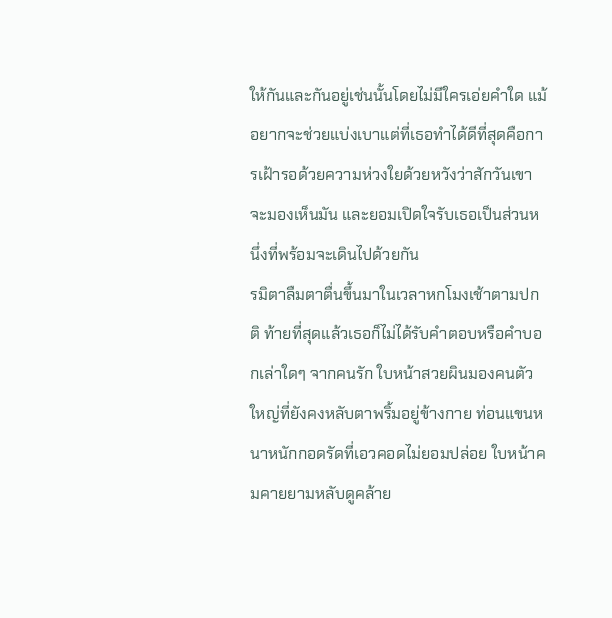ให้กันและกันอยู่เช่นนั้นโดยไม่มีใครเอ่ยคำใด แม้อยากจะช่วยแบ่งเบาแต่ที่เธอทำได้ดีที่สุดคือการเฝ้ารอด้วยความห่วงใยด้วยหวังว่าสักวันเขาจะมองเห็นมัน และยอมเปิดใจรับเธอเป็นส่วนหนึ่งที่พร้อมจะเดินไปด้วยกัน
รมิตาลืมตาตื่นขึ้นมาในเวลาหกโมงเช้าตามปกติ ท้ายที่สุดแล้วเธอก็ไม่ได้รับคำตอบหรือคำบอกเล่าใดๆ จากคนรัก ใบหน้าสวยผินมองคนตัวใหญ่ที่ยังคงหลับตาพริ้มอยู่ข้างกาย ท่อนแขนหนาหนักกอดรัดที่เอวคอดไม่ยอมปล่อย ใบหน้าคมคายยามหลับดูคล้าย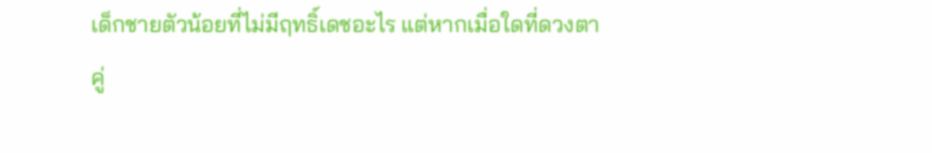เด็กชายตัวน้อยที่ไม่มีฤทธิ์เดชอะไร แต่หากเมื่อใดที่ดวงตาคู่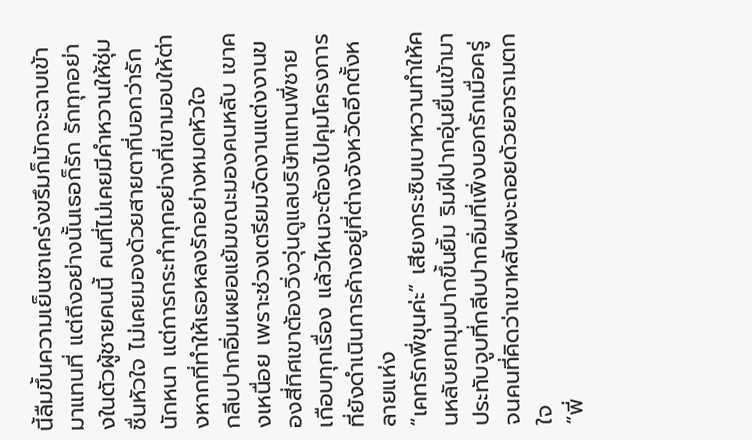นี้ลืมขึ้นความเย็นชาเคร่งขรึมก็มักจะฉาบเข้ามาแทนที่ แต่ถึงอย่างนั้นเธอก็รัก รักทุกอย่างในตัวผู้ชายคนนี้ คนที่ไม่เคยมีคำหวานให้ชุ่มชื่นหัวใจ ไม่เคยมองด้วยสายตาที่บอกว่ารักนักหนา แต่การกระทำทุกอย่างที่เขามอบให้ต่างหากที่ทำให้เธอหลงรักอย่างหมดหัวใจ
กลีบปากอิ่มเผยอแย้มขณะมองคนหลับ เขาคงเหนื่อย เพราะช่วงเตรียมจัดงานแต่งงานของสี่ทิศเขาต้องวิ่งวุ่นดูแลบริษัทแทนพี่ชายเกือบทุกเรื่อง แล้วไหนจะต้องไปคุมโครงการที่ยังดำเนินการค้างอยู่ที่ต่างจังหวัดอีกตั้งหลายแห่ง
“เคทรักพี่ขุนค่ะ” เสียงกระซิบเบาหวานทำให้คนหลับยกมุมปากขึ้นยิ้ม ริมฝีปากอุ่นยื่นเข้ามาประทับจูบที่กลีบปากอิ่มที่เพิ่งบอกรักเมื่อครู่ จนคนที่คิดว่าเขาหลับผงะถอยด้วยอารามตกใจ
“พี่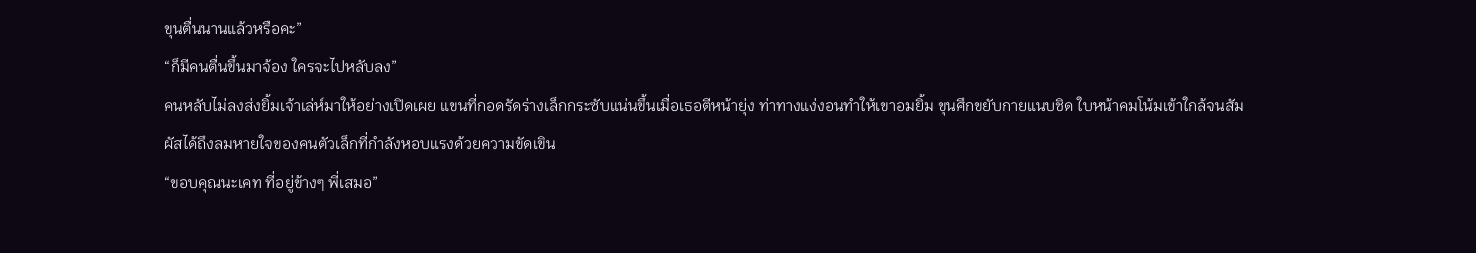ขุนตื่นนานแล้วหรือคะ”
“ก็มีคนตื่นขึ้นมาจ้อง ใครจะไปหลับลง”
คนหลับไม่ลงส่งยิ้มเจ้าเล่ห์มาให้อย่างเปิดเผย แขนที่กอดรัดร่างเล็กกระซับแน่นขึ้นเมื่อเธอตีหน้ายุ่ง ท่าทางแง่งอนทำให้เขาอมยิ้ม ขุนศึกขยับกายแนบชิด ใบหน้าคมโน้มเข้าใกล้จนสัมผัสได้ถึงลมหายใจของคนตัวเล็กที่กำลังหอบแรงด้วยความขัดเขิน
“ขอบคุณนะเคท ที่อยู่ข้างๆ พี่เสมอ”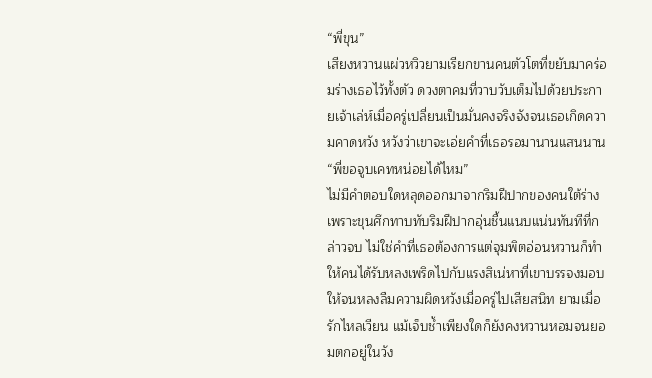“พี่ขุน”
เสียงหวานแผ่วหวิวยามเรียกขานคนตัวโตที่ขยับมาคร่อมร่างเธอไว้ทั้งตัว ดวงตาคมที่วาบวับเต็มไปด้วยประกายเจ้าเล่ห์เมื่อครู่เปลี่ยนเป็นมั่นคงจริงจังจนเธอเกิดความคาดหวัง หวังว่าเขาจะเอ่ยคำที่เธอรอมานานแสนนาน
“พี่ขอจูบเคทหน่อยได้ไหม”
ไม่มีคำตอบใดหลุดออกมาจากริมฝีปากของคนใต้ร่าง เพราะขุนศึกทาบทับริมฝีปากอุ่นชื้นแนบแน่นทันทีที่กล่าวจบ ไม่ใช่คำที่เธอต้องการแต่จุมพิตอ่อนหวานก็ทำให้คนได้รับหลงเพริดไปกับแรงสิเน่หาที่เขาบรรจงมอบให้จนหลงลืมความผิดหวังเมื่อครู่ไปเสียสนิท ยามเมื่อรักไหลเวียน แม้เจ็บช้ำเพียงใดก็ยังคงหวานหอมจนยอมตกอยู่ในวัง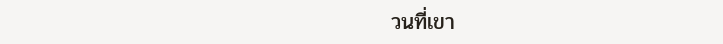วนที่เขา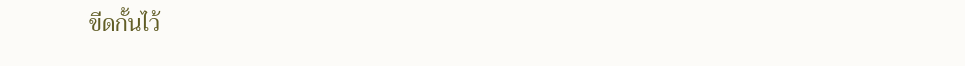ขีดกั้นไว้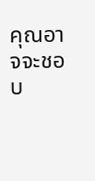คุณอาจจะชอบ